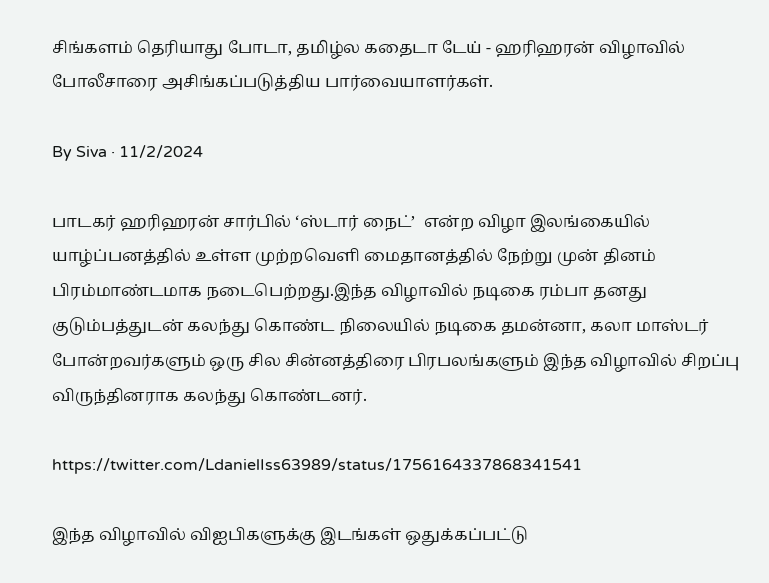சிங்களம் தெரியாது போடா, தமிழ்ல கதைடா டேய் - ஹரிஹரன் விழாவில் போலீசாரை அசிங்கப்படுத்திய பார்வையாளர்கள்.

By Siva · 11/2/2024

பாடகர் ஹரிஹரன் சார்பில் ‘ஸ்டார் நைட்’  என்ற விழா இலங்கையில் யாழ்ப்பனத்தில் உள்ள முற்றவெளி மைதானத்தில் நேற்று முன் தினம் பிரம்மாண்டமாக நடைபெற்றது.இந்த விழாவில் நடிகை ரம்பா தனது குடும்பத்துடன் கலந்து கொண்ட நிலையில் நடிகை தமன்னா, கலா மாஸ்டர் போன்றவர்களும் ஒரு சில சின்னத்திரை பிரபலங்களும் இந்த விழாவில் சிறப்பு விருந்தினராக கலந்து கொண்டனர்.

https://twitter.com/LdanielIss63989/status/1756164337868341541

இந்த விழாவில் விஐபிகளுக்கு இடங்கள் ஒதுக்கப்பட்டு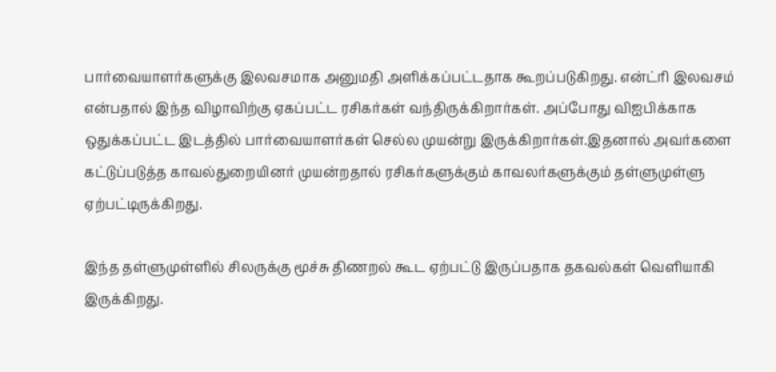பார்வையாளர்களுக்கு இலவசமாக அனுமதி அளிக்கப்பட்டதாக கூறப்படுகிறது. என்ட்ரி இலவசம் என்பதால் இந்த விழாவிற்கு ஏகப்பட்ட ரசிகர்கள் வந்திருக்கிறார்கள். அப்போது விஐபிக்காக ஒதுக்கப்பட்ட இடத்தில் பார்வையாளர்கள் செல்ல முயன்று இருக்கிறார்கள்.இதனால் அவர்களை கட்டுப்படுத்த காவல்துறையினர் முயன்றதால் ரசிகர்களுக்கும் காவலர்களுக்கும் தள்ளுமுள்ளு ஏற்பட்டிருக்கிறது.

இந்த தள்ளுமுள்ளில் சிலருக்கு மூச்சு திணறல் கூட ஏற்பட்டு இருப்பதாக தகவல்கள் வெளியாகி இருக்கிறது.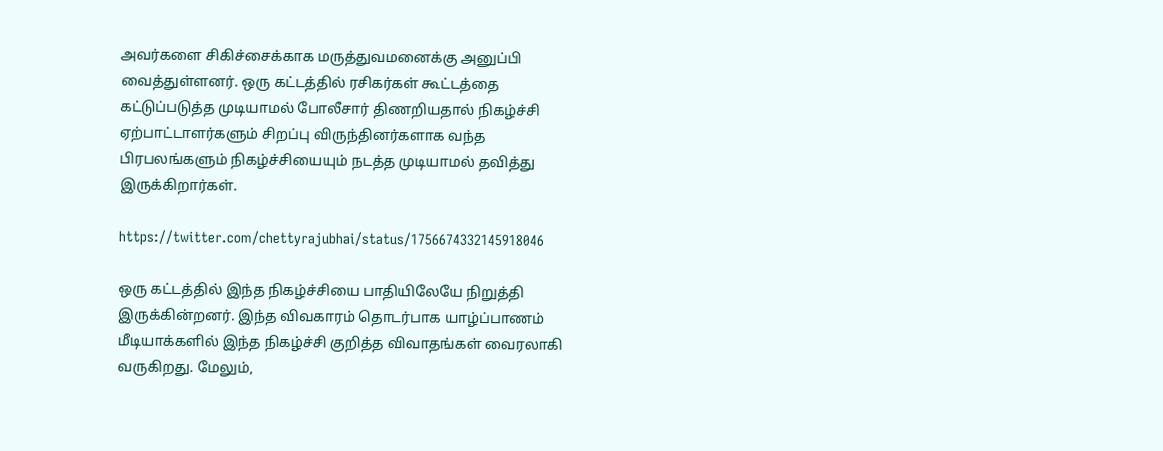அவர்களை சிகிச்சைக்காக மருத்துவமனைக்கு அனுப்பி வைத்துள்ளனர். ஒரு கட்டத்தில் ரசிகர்கள் கூட்டத்தை கட்டுப்படுத்த முடியாமல் போலீசார் திணறியதால் நிகழ்ச்சி ஏற்பாட்டாளர்களும் சிறப்பு விருந்தினர்களாக வந்த பிரபலங்களும் நிகழ்ச்சியையும் நடத்த முடியாமல் தவித்து இருக்கிறார்கள்.

https://twitter.com/chettyrajubhai/status/1756674332145918046

ஒரு கட்டத்தில் இந்த நிகழ்ச்சியை பாதியிலேயே நிறுத்தி இருக்கின்றனர். இந்த விவகாரம் தொடர்பாக யாழ்ப்பாணம் மீடியாக்களில் இந்த நிகழ்ச்சி குறித்த விவாதங்கள் வைரலாகி வருகிறது. மேலும்,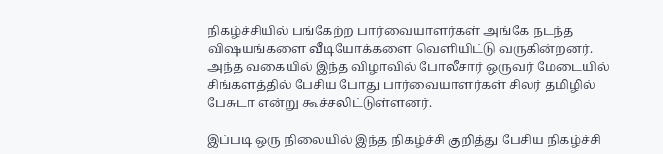நிகழ்ச்சியில் பங்கேற்ற பார்வையாளர்கள் அங்கே நடந்த விஷயங்களை வீடியோக்களை வெளியிட்டு வருகின்றனர். அந்த வகையில் இந்த விழாவில் போலீசார் ஒருவர் மேடையில் சிங்களத்தில் பேசிய போது பார்வையாளர்கள் சிலர் தமிழில் பேசுடா என்று கூச்சலிட்டுள்ளனர்.

இப்படி ஒரு நிலையில் இந்த நிகழ்ச்சி குறித்து பேசிய நிகழ்ச்சி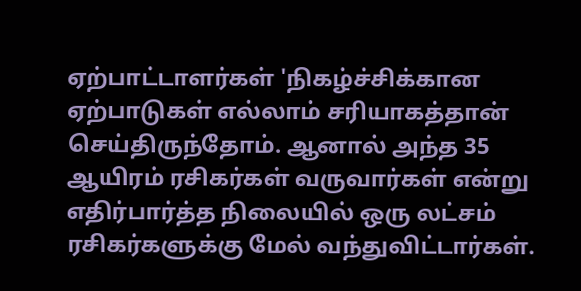ஏற்பாட்டாளர்கள் 'நிகழ்ச்சிக்கான ஏற்பாடுகள் எல்லாம் சரியாகத்தான் செய்திருந்தோம். ஆனால் அந்த 35 ஆயிரம் ரசிகர்கள் வருவார்கள் என்று எதிர்பார்த்த நிலையில் ஒரு லட்சம் ரசிகர்களுக்கு மேல் வந்துவிட்டார்கள்.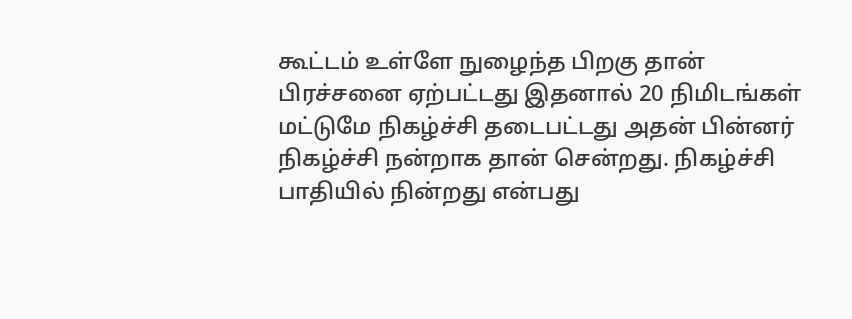கூட்டம் உள்ளே நுழைந்த பிறகு தான் பிரச்சனை ஏற்பட்டது இதனால் 20 நிமிடங்கள் மட்டுமே நிகழ்ச்சி தடைபட்டது அதன் பின்னர் நிகழ்ச்சி நன்றாக தான் சென்றது. நிகழ்ச்சி பாதியில் நின்றது என்பது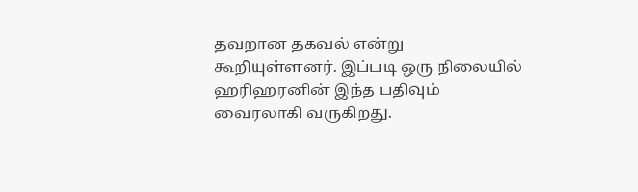தவறான தகவல் என்று கூறியுள்ளனர். இப்படி ஒரு நிலையில் ஹரிஹரனின் இந்த பதிவும் வைரலாகி வருகிறது.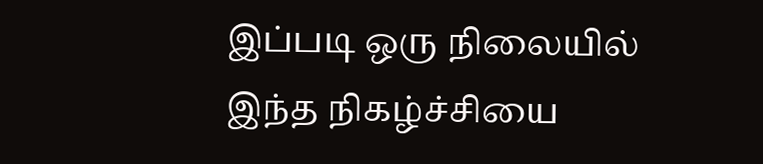இப்படி ஒரு நிலையில் இந்த நிகழ்ச்சியை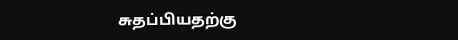சுதப்பியதற்கு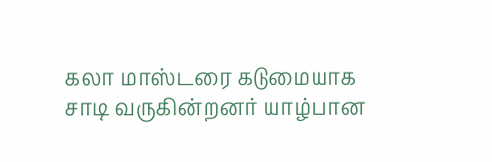கலா மாஸ்டரை கடுமையாக சாடி வருகின்றனர் யாழ்பான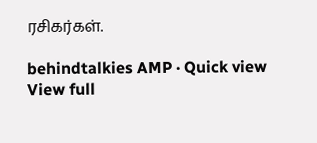ரசிகர்கள்.

behindtalkies AMP · Quick view
View full